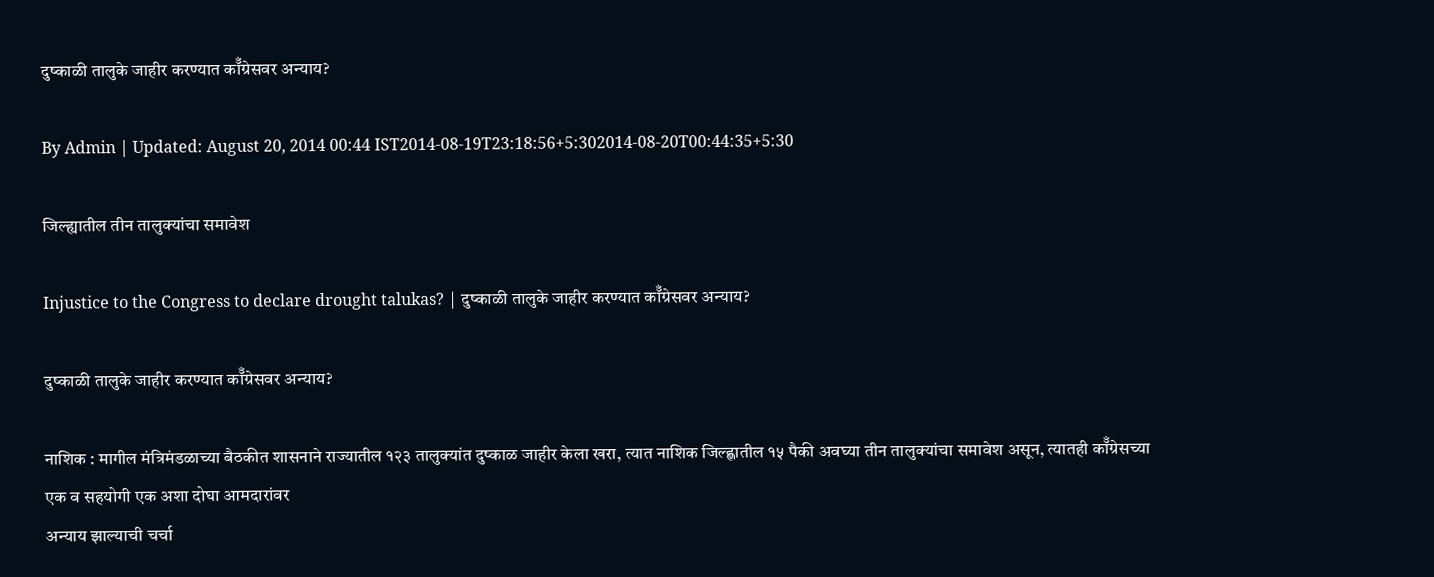दुष्काळी तालुके जाहीर करण्यात कॉँग्रेसवर अन्याय?

By Admin | Updated: August 20, 2014 00:44 IST2014-08-19T23:18:56+5:302014-08-20T00:44:35+5:30

जिल्ह्यातील तीन तालुक्यांचा समावेश

Injustice to the Congress to declare drought talukas? | दुष्काळी तालुके जाहीर करण्यात कॉँग्रेसवर अन्याय?

दुष्काळी तालुके जाहीर करण्यात कॉँग्रेसवर अन्याय?

नाशिक : मागील मंत्रिमंडळाच्या बैठकीत शासनाने राज्यातील १२३ तालुक्यांत दुष्काळ जाहीर केला खरा, त्यात नाशिक जिल्ह्णातील १५ पैकी अवघ्या तीन तालुक्यांचा समावेश असून, त्यातही कॉँग्रेसच्या एक व सहयोगी एक अशा दोघा आमदारांवर
अन्याय झाल्याची चर्चा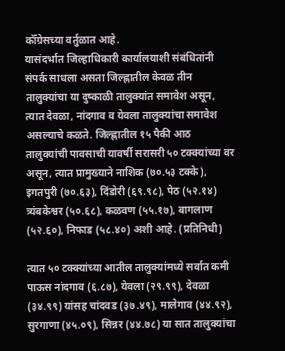कॉँग्रेसच्या वर्तुळात आहे.
यासंदर्भात जिल्हाधिकारी कार्यालयाशी संबंधितांनी संपर्क साधला असता जिल्ह्णातील केवळ तीन तालुक्यांचा या दुष्काळी तालुक्यांत समावेश असून, त्यात देवळा, नांदगाव व येवला तालुक्यांचा समावेश असल्याचे कळते. जिल्ह्णातील १५ पैकी आठ तालुक्यांची पावसाची यावर्षी सरासरी ५० टक्क्यांच्या वर असून, त्यात प्रामुख्याने नाशिक (७०.५३ टक्के), इगतपुरी (७०.६३), दिंडोरी (६९.९८), पेठ (५२.१४) त्र्यंबकेश्वर (५०.६८), कळवण (५५.१७), बागलाण (५२.६०), निफाड (५८.४०) अशी आहे. (प्रतिनिधी)

त्यात ५० टक्क्यांच्या आतील तालुक्यांमध्ये सर्वात कमी पाऊस नांदगाव (६.८७), येवला (२९.९९), देवळा (३४.९९) यांसह चांदवड (३७.४९), मालेगाव (४४.९२), सुरगाणा (४५.०९), सिन्नर (४४.७८) या सात तालुक्यांचा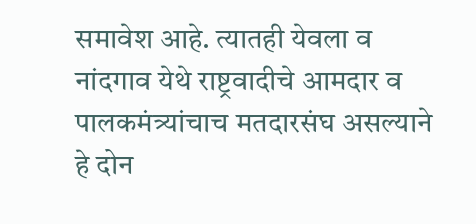समावेश आहे. त्यातही येवला व नांदगाव येथे राष्ट्रवादीचे आमदार व पालकमंत्र्यांचाच मतदारसंघ असल्याने हे दोन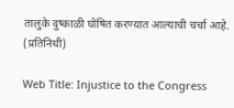तालुके दुष्काळी घोषित करण्यात आल्याची चर्चा आहे. (प्रतिनिधी)

Web Title: Injustice to the Congress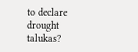to declare drought talukas?